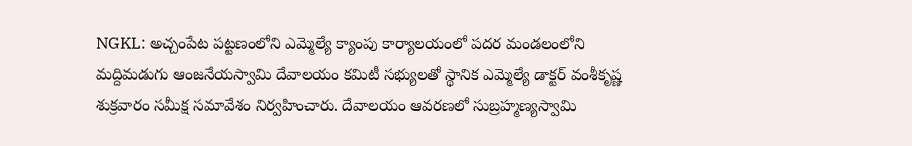NGKL: అచ్చంపేట పట్టణంలోని ఎమ్మెల్యే క్యాంపు కార్యాలయంలో పదర మండలంలోని మద్దిమడుగు ఆంజనేయస్వామి దేవాలయం కమిటీ సభ్యులతో స్థానిక ఎమ్మెల్యే డాక్టర్ వంశీకృష్ణ శుక్రవారం సమీక్ష సమావేశం నిర్వహించారు. దేవాలయం ఆవరణలో సుబ్రహ్మణ్యస్వామి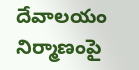దేవాలయం నిర్మాణంపై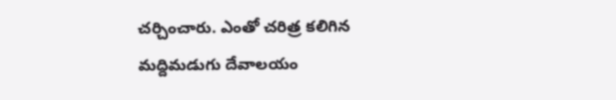చర్చించారు. ఎంతో చరిత్ర కలిగిన మద్దిమడుగు దేవాలయం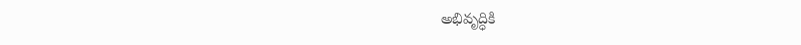అభివృద్ధికి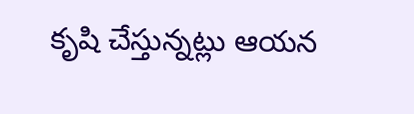కృషి చేస్తున్నట్లు ఆయన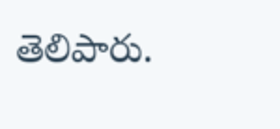తెలిపారు.